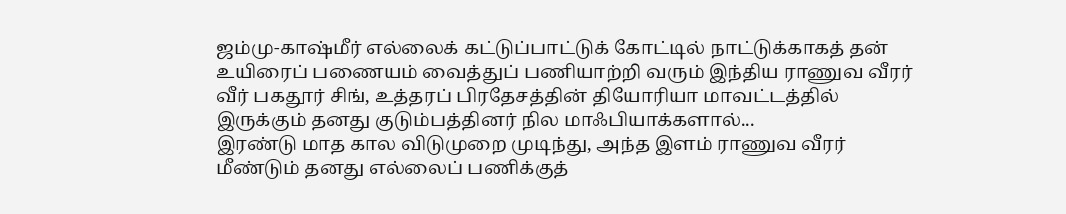ஜம்மு-காஷ்மீர் எல்லைக் கட்டுப்பாட்டுக் கோட்டில் நாட்டுக்காகத் தன் உயிரைப் பணையம் வைத்துப் பணியாற்றி வரும் இந்திய ராணுவ வீரர் வீர் பகதூர் சிங், உத்தரப் பிரதேசத்தின் தியோரியா மாவட்டத்தில் இருக்கும் தனது குடும்பத்தினர் நில மாஃபியாக்களால்...
இரண்டு மாத கால விடுமுறை முடிந்து, அந்த இளம் ராணுவ வீரர் மீண்டும் தனது எல்லைப் பணிக்குத்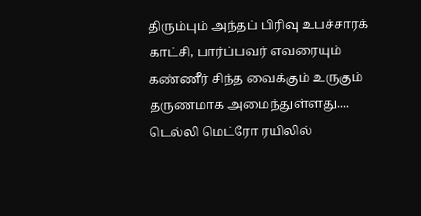திரும்பும் அந்தப் பிரிவு உபச்சாரக் காட்சி, பார்ப்பவர் எவரையும் கண்ணீர் சிந்த வைக்கும் உருகும் தருணமாக அமைந்துள்ளது....
டெல்லி மெட்ரோ ரயிலில்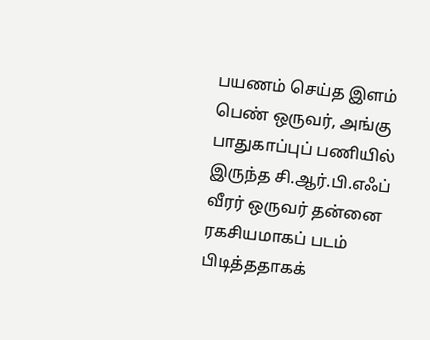பயணம் செய்த இளம் பெண் ஒருவர், அங்கு பாதுகாப்புப் பணியில் இருந்த சி.ஆர்.பி.எஃப் வீரர் ஒருவர் தன்னை ரகசியமாகப் படம் பிடித்ததாகக்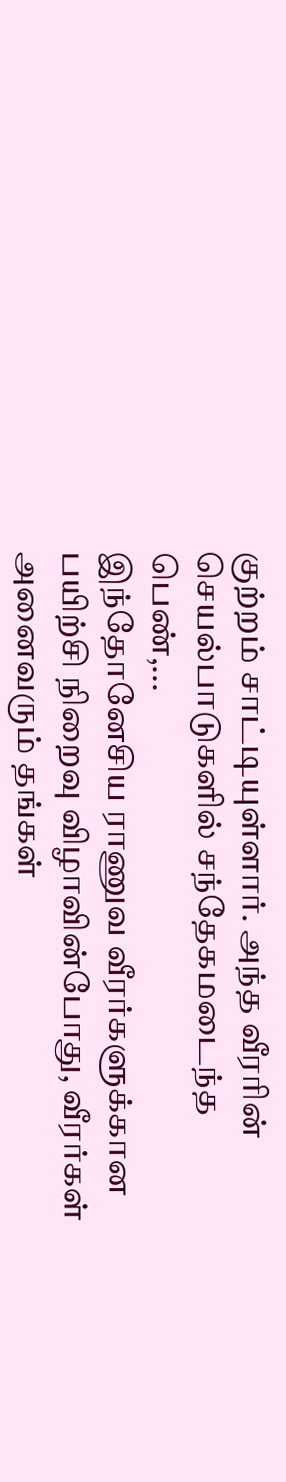குற்றம் சாட்டியுள்ளார். அந்த வீரரின் செயல்பாடுகளில் சந்தேகமடைந்த பெண்,...
இந்தோனேசிய ராணுவ வீரர்களுக்கான பயிற்சி நிறைவு விழாவின்போது, வீரர்கள் அனைவரும் தங்கள்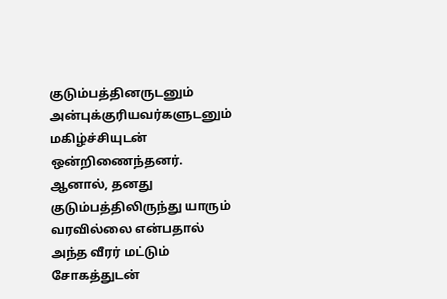குடும்பத்தினருடனும் அன்புக்குரியவர்களுடனும் மகிழ்ச்சியுடன் ஒன்றிணைந்தனர். ஆனால், தனது குடும்பத்திலிருந்து யாரும் வரவில்லை என்பதால் அந்த வீரர் மட்டும் சோகத்துடன்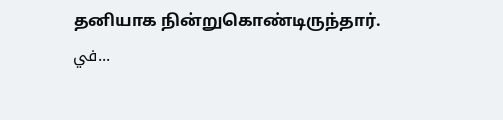தனியாக நின்றுகொண்டிருந்தார். في...